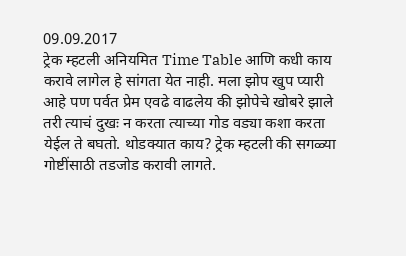09.09.2017
ट्रेक म्हटली अनियमित Time Table आणि कधी काय करावे लागेल हे सांगता येत नाही. मला झोप खुप प्यारी आहे पण पर्वत प्रेम एवढे वाढलेय की झोपेचे खोबरे झाले तरी त्याचं दुखः न करता त्याच्या गोड वड्या कशा करता येईल ते बघतो. थोडक्यात काय? ट्रेक म्हटली की सगळ्या गोष्टींसाठी तडजोड करावी लागते.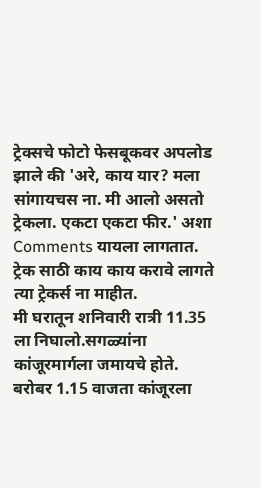ट्रेक्सचे फोटो फेसबूकवर अपलोड झाले की 'अरे, काय यार? मला सांगायचस ना. मी आलो असतो ट्रेकला. एकटा एकटा फीर.' अशा Comments यायला लागतात. ट्रेक साठी काय काय करावे लागते त्या ट्रेकर्स ना माहीत.
मी घरातून शनिवारी रात्री 11.35 ला निघालो.सगळ्यांना कांजूरमार्गला जमायचे होते. बरोबर 1.15 वाजता कांजूरला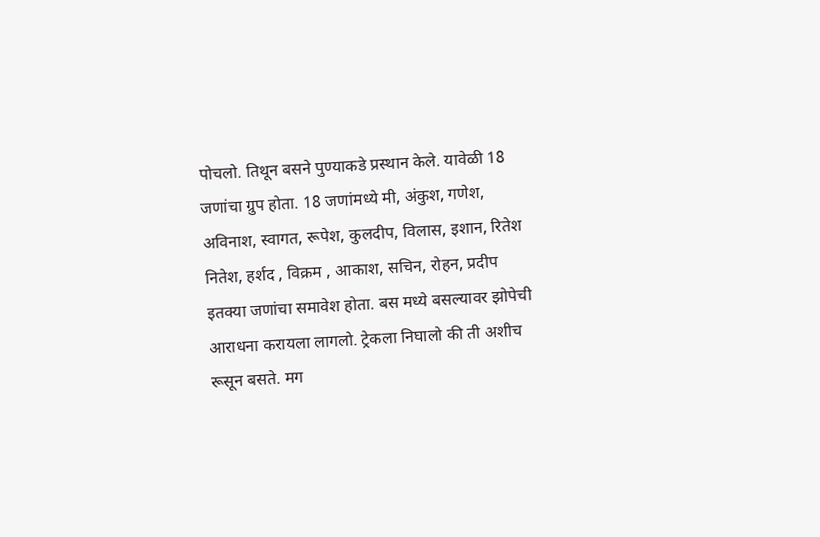पोचलो. तिथून बसने पुण्याकडे प्रस्थान केले. यावेळी 18 जणांचा ग्रुप होता. 18 जणांमध्ये मी, अंकुश, गणेश, अविनाश, स्वागत, रूपेश, कुलदीप, विलास, इशान, रितेश नितेश, हर्शद , विक्रम , आकाश, सचिन, रोहन, प्रदीप इतक्या जणांचा समावेश होता. बस मध्ये बसल्यावर झोपेची आराधना करायला लागलो. ट्रेकला निघालो की ती अशीच रूसून बसते. मग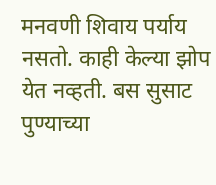मनवणी शिवाय पर्याय नसतो. काही केल्या झोप येत नव्हती. बस सुसाट पुण्याच्या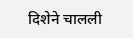दिशेने चालली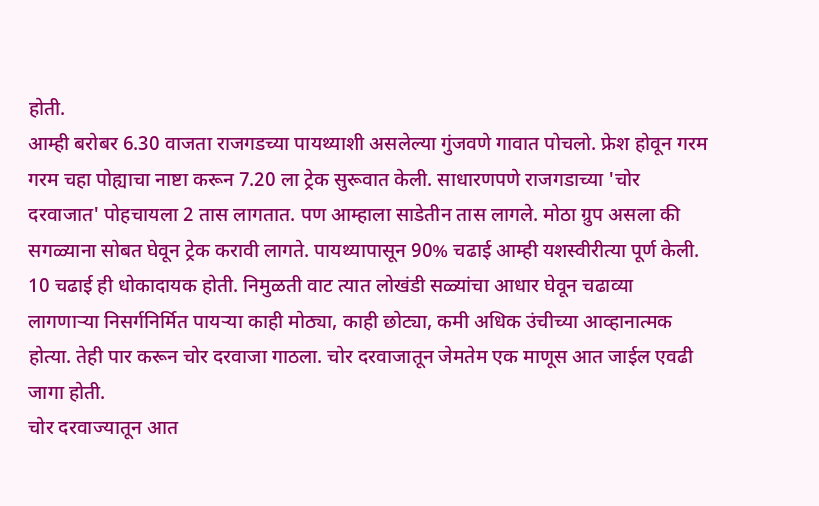होती.
आम्ही बरोबर 6.30 वाजता राजगडच्या पायथ्याशी असलेल्या गुंजवणे गावात पोचलो. फ्रेश होवून गरम गरम चहा पोह्याचा नाष्टा करून 7.20 ला ट्रेक सुरूवात केली. साधारणपणे राजगडाच्या 'चोर दरवाजात' पोहचायला 2 तास लागतात. पण आम्हाला साडेतीन तास लागले. मोठा ग्रुप असला की सगळ्याना सोबत घेवून ट्रेक करावी लागते. पायथ्यापासून 90% चढाई आम्ही यशस्वीरीत्या पूर्ण केली. 10 चढाई ही धोकादायक होती. निमुळती वाट त्यात लोखंडी सळ्यांचा आधार घेवून चढाव्या लागणाऱ्या निसर्गनिर्मित पायऱ्या काही मोठ्या, काही छोट्या, कमी अधिक उंचीच्या आव्हानात्मक होत्या. तेही पार करून चोर दरवाजा गाठला. चोर दरवाजातून जेमतेम एक माणूस आत जाईल एवढी जागा होती.
चोर दरवाज्यातून आत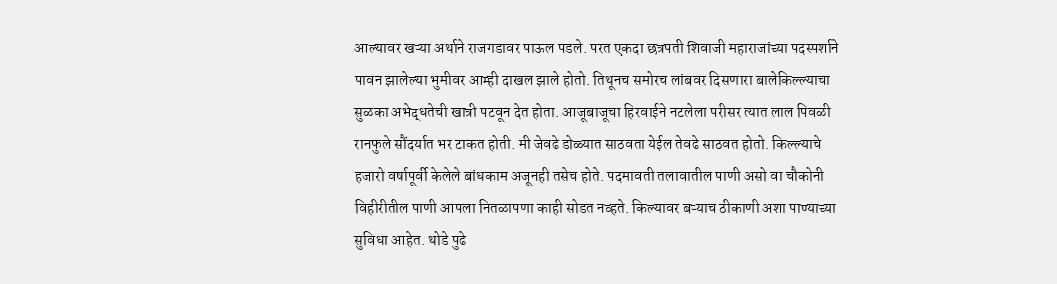आल्यावर खऱ्या अर्थाने राजगडावर पाऊल पडले. परत एकदा छत्रपती शिवाजी महाराजांच्या पदस्पर्शाने पावन झालेल्या भुमीवर आम्ही दाखल झाले होतो. तिथूनच समोरच लांबवर दिसणारा बालेकिल्ल्याचा सुळका अभेद्धतेची खात्री पटवून देत होता. आजूबाजूचा हिरवाईने नटलेला परीसर त्यात लाल पिवळी रानफुले सौंदर्यात भर टाकत होती. मी जेवढे डोळ्यात साठवता येईल तेवढे साठवत होतो. किल्ल्याचे हजारो वर्षापूर्वी केलेले बांधकाम अजूनही तसेच होते. पदमावती तलावातील पाणी असो वा चौकोनी विहीरीतील पाणी आपला नितळापणा काही सोडत नव्हते. किल्यावर बऱ्याच ठीकाणी अशा पाण्याच्या सुविधा आहेत. थोडे पुढे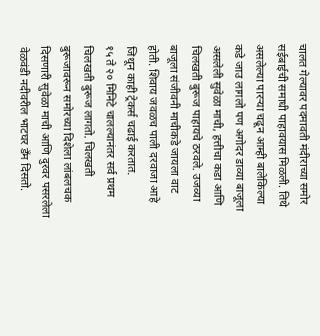चालत गेल्यावर पदमावती मंदीराच्या समोर सईबाईची समाधी पाहावयास मिळली. तिथे असलेल्या पारऱ्या चढून आम्ही बालेकिल्या कडे जाउ लागलो पण अगोदर डाव्या बाजूला असलेली सुवेळा माची, हत्तीचा कडा आणि चिलखती बुरूज पाहायचे ठरवले. उजव्या बाजूला संजीवनी माचीकडे जायला वाट होती. शिवाय जवळच पाली दरवाजा आहे जिथून काही ट्रेकर्स चढाई करतात.
१५ ते २० मिनिटे चालल्यानंतर सर्व प्रथम चिलखती बुरूज लागतो. चिलखती बुरूजावरून समोरच्या दिशेला लांबलचक दिसणारी सुवेळा माची आणि दुरवर पसरलेला वेळवंडी नदीवरील भाटघर डँम दिसतो.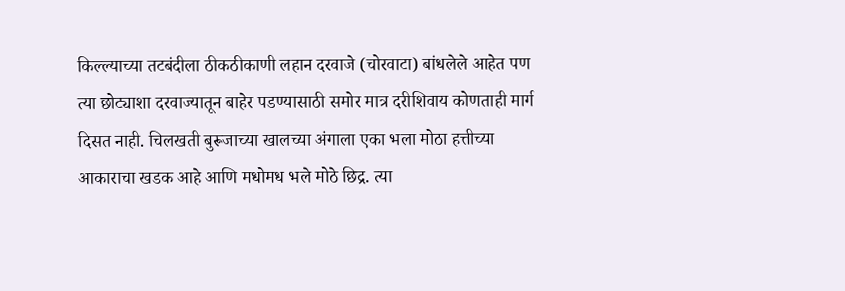किल्ल्याच्या तटबंदीला ठीकठीकाणी लहान दरवाजे (चोरवाटा) बांधलेले आहेत पण त्या छोट्याशा दरवाज्यातून बाहेर पडण्यासाठी समोर मात्र दरीशिवाय कोणताही मार्ग दिसत नाही. चिलखती बुरूजाच्या खालच्या अंगाला एका भला मोठा हत्तीच्या आकाराचा खडक आहे आणि मधोमध भले मोठे छिद्र. त्या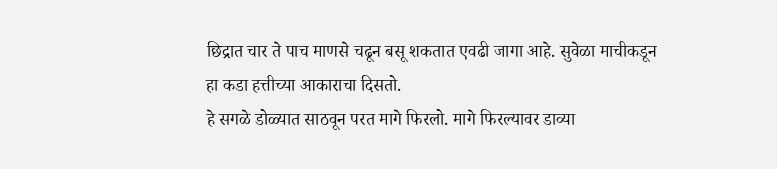छिद्रात चार ते पाच माणसे चढून बसू शकतात एवढी जागा आहे. सुवेळा माचीकडून हा कडा हत्तीच्या आकाराचा दिसतो.
हे सगळे डोळ्यात साठवून परत मागे फिरलो. मागे फिरल्यावर डाव्या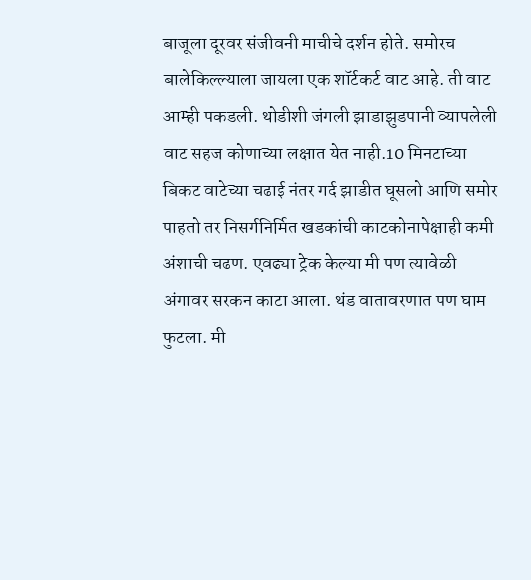बाजूला दूरवर संजीवनी माचीचे दर्शन होते. समोरच बालेकिल्ल्याला जायला एक शॉर्टकर्ट वाट आहे. ती वाट आम्ही पकडली. थोडीशी जंगली झाडाझुडपानी व्यापलेली वाट सहज कोणाच्या लक्षात येत नाही.10 मिनटाच्या बिकट वाटेच्या चढाई नंतर गर्द झाडीत घूसलो आणि समोर पाहतो तर निसर्गनिर्मित खडकांची काटकोनापेक्षाही कमी अंशाची चढण. एवढ्या ट्रेक केल्या मी पण त्यावेळी अंगावर सरकन काटा आला. थंड वातावरणात पण घाम फुटला. मी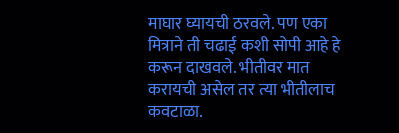माघार घ्यायची ठरवले. पण एका मित्राने ती चढाई कशी सोपी आहे हे करून दाखवले. भीतीवर मात करायची असेल तर त्या भीतीलाच कवटाळा.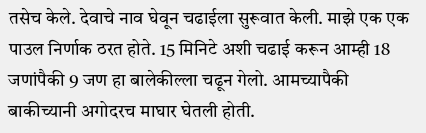तसेच केले. देवाचे नाव घेवून चढाईला सुरूवात केली. माझे एक एक पाउल निर्णाक ठरत होते. 15 मिनिटे अशी चढाई करून आम्ही 18 जणांपैकी 9 जण हा बालेकील्ला चढून गेलो. आमच्यापैकी बाकीच्यानी अगोदरच माघार घेतली होती.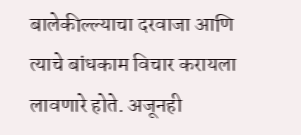बालेकील्ल्याचा दरवाजा आणि त्याचे बांधकाम विचार करायला लावणारे होते. अजूनही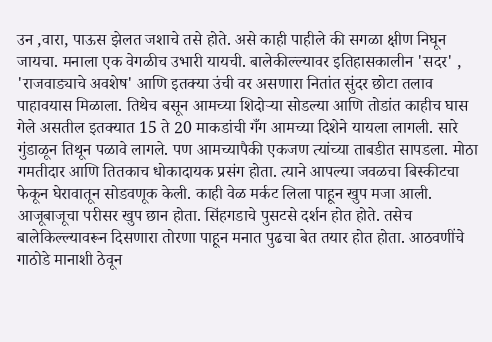उन ,वारा, पाऊस झेलत जशाचे तसे होते. असे काही पाहीले की सगळा क्षीण निघून जायचा. मनाला एक वेगळीच उभारी यायची. बालेकील्ल्यावर इतिहासकालीन 'सदर' , 'राजवाड्याचे अवशेष' आणि इतक्या उंची वर असणारा नितांत सुंदर छोटा तलाव पाहावयास मिळाला. तिथेच बसून आमच्या शिदोऱ्या सोडल्या आणि तोडांत काहीच घास गेले असतील इतक्यात 15 ते 20 माकडांची गँग आमच्या दिशेने यायला लागली. सारे गुंडाळून तिथून पळावे लागले. पण आमच्यापैकी एकजण त्यांच्या ताबडीत सापडला. मोठा गमतीदार आणि तितकाच धोकादायक प्रसंग होता. त्याने आपल्या जवळचा बिस्कीटचा फेकून घेरावातून सोडवणूक केली. काही वेळ मर्कट लिला पाहून खुप मजा आली. आजूबाजूचा परीसर खुप छान होता. सिंहगडाचे पुसटसे दर्शन होत होते. तसेच बालेकिल्ल्यावरून दिसणारा तोरणा पाहून मनात पुढचा बेत तयार होत होता. आठवणींचे गाठोडे मानाशी ठेवून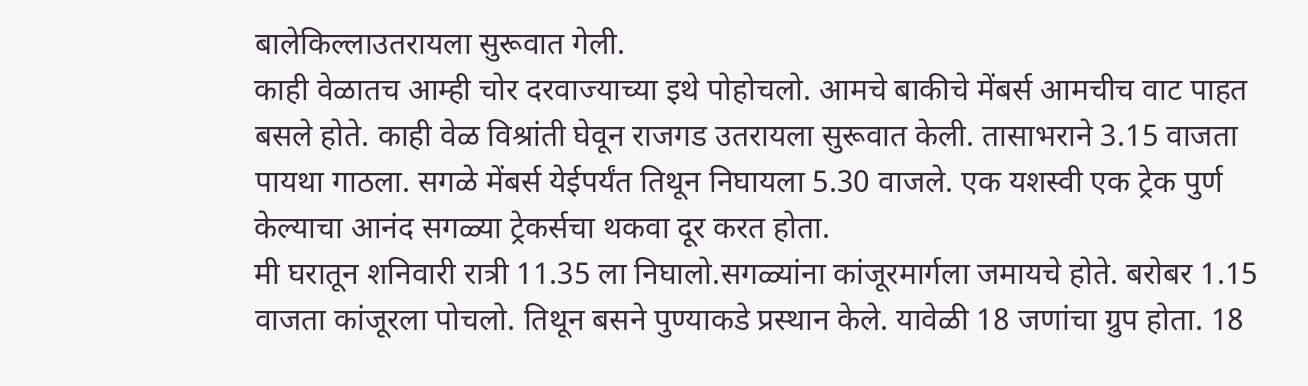बालेकिल्लाउतरायला सुरूवात गेली.
काही वेळातच आम्ही चोर दरवाज्याच्या इथे पोहोचलो. आमचे बाकीचे मेंबर्स आमचीच वाट पाहत बसले होते. काही वेळ विश्रांती घेवून राजगड उतरायला सुरूवात केली. तासाभराने 3.15 वाजता पायथा गाठला. सगळे मेंबर्स येईपर्यंत तिथून निघायला 5.30 वाजले. एक यशस्वी एक ट्रेक पुर्ण केल्याचा आनंद सगळ्या ट्रेकर्सचा थकवा दूर करत होता.
मी घरातून शनिवारी रात्री 11.35 ला निघालो.सगळ्यांना कांजूरमार्गला जमायचे होते. बरोबर 1.15 वाजता कांजूरला पोचलो. तिथून बसने पुण्याकडे प्रस्थान केले. यावेळी 18 जणांचा ग्रुप होता. 18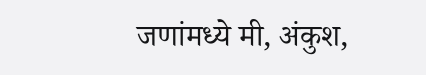जणांमध्ये मी, अंकुश,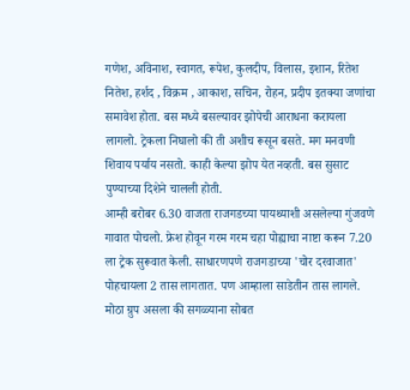गणेश, अविनाश, स्वागत, रूपेश, कुलदीप, विलास, इशान, रितेश नितेश, हर्शद , विक्रम , आकाश, सचिन, रोहन, प्रदीप इतक्या जणांचा समावेश होता. बस मध्ये बसल्यावर झोपेची आराधना करायला लागलो. ट्रेकला निघालो की ती अशीच रूसून बसते. मग मनवणी शिवाय पर्याय नसतो. काही केल्या झोप येत नव्हती. बस सुसाट पुण्याच्या दिशेने चालली होती.
आम्ही बरोबर 6.30 वाजता राजगडच्या पायथ्याशी असलेल्या गुंजवणे गावात पोचलो. फ्रेश होवून गरम गरम चहा पोह्याचा नाष्टा करून 7.20 ला ट्रेक सुरूवात केली. साधारणपणे राजगडाच्या 'चोर दरवाजात' पोहचायला 2 तास लागतात. पण आम्हाला साडेतीन तास लागले. मोठा ग्रुप असला की सगळ्याना सोबत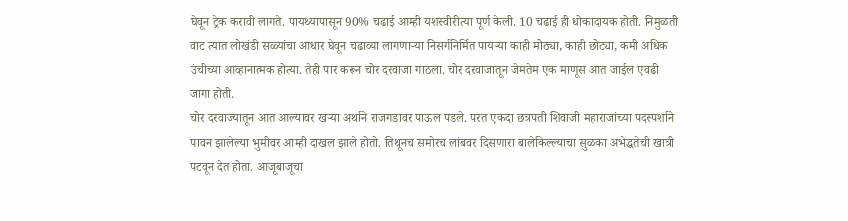घेवून ट्रेक करावी लागते. पायथ्यापासून 90% चढाई आम्ही यशस्वीरीत्या पूर्ण केली. 10 चढाई ही धोकादायक होती. निमुळती वाट त्यात लोखंडी सळ्यांचा आधार घेवून चढाव्या लागणाऱ्या निसर्गनिर्मित पायऱ्या काही मोठ्या, काही छोट्या, कमी अधिक उंचीच्या आव्हानात्मक होत्या. तेही पार करून चोर दरवाजा गाठला. चोर दरवाजातून जेमतेम एक माणूस आत जाईल एवढी जागा होती.
चोर दरवाज्यातून आत आल्यावर खऱ्या अर्थाने राजगडावर पाऊल पडले. परत एकदा छत्रपती शिवाजी महाराजांच्या पदस्पर्शाने पावन झालेल्या भुमीवर आम्ही दाखल झाले होतो. तिथूनच समोरच लांबवर दिसणारा बालेकिल्ल्याचा सुळका अभेद्धतेची खात्री पटवून देत होता. आजूबाजूचा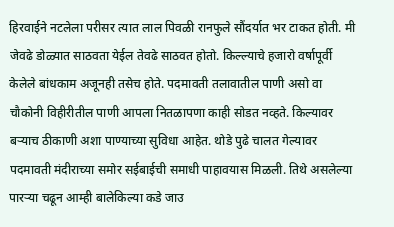हिरवाईने नटलेला परीसर त्यात लाल पिवळी रानफुले सौंदर्यात भर टाकत होती. मी जेवढे डोळ्यात साठवता येईल तेवढे साठवत होतो. किल्ल्याचे हजारो वर्षापूर्वी केलेले बांधकाम अजूनही तसेच होते. पदमावती तलावातील पाणी असो वा चौकोनी विहीरीतील पाणी आपला नितळापणा काही सोडत नव्हते. किल्यावर बऱ्याच ठीकाणी अशा पाण्याच्या सुविधा आहेत. थोडे पुढे चालत गेल्यावर पदमावती मंदीराच्या समोर सईबाईची समाधी पाहावयास मिळली. तिथे असलेल्या पारऱ्या चढून आम्ही बालेकिल्या कडे जाउ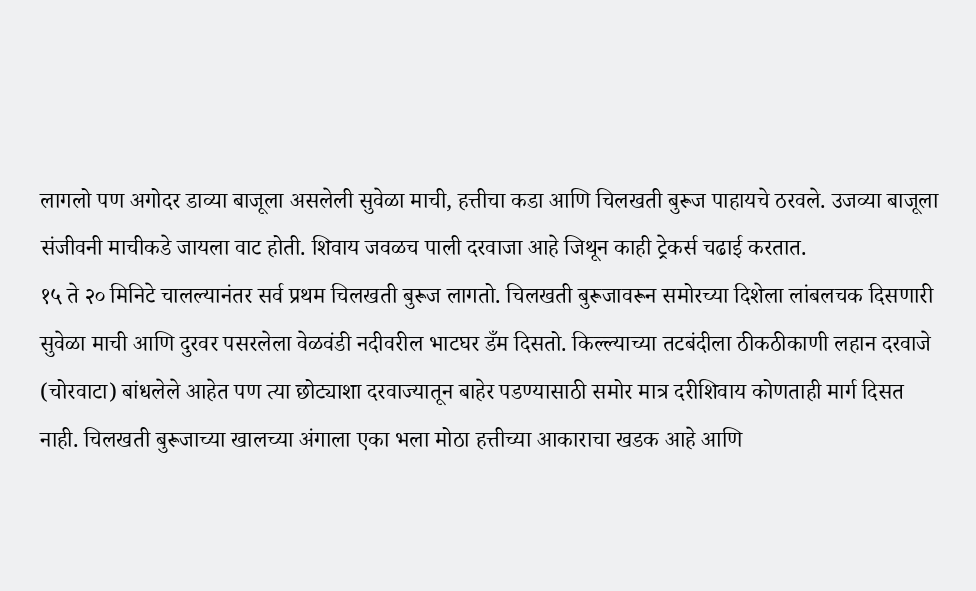लागलो पण अगोदर डाव्या बाजूला असलेली सुवेळा माची, हत्तीचा कडा आणि चिलखती बुरूज पाहायचे ठरवले. उजव्या बाजूला संजीवनी माचीकडे जायला वाट होती. शिवाय जवळच पाली दरवाजा आहे जिथून काही ट्रेकर्स चढाई करतात.
१५ ते २० मिनिटे चालल्यानंतर सर्व प्रथम चिलखती बुरूज लागतो. चिलखती बुरूजावरून समोरच्या दिशेला लांबलचक दिसणारी सुवेळा माची आणि दुरवर पसरलेला वेळवंडी नदीवरील भाटघर डँम दिसतो. किल्ल्याच्या तटबंदीला ठीकठीकाणी लहान दरवाजे (चोरवाटा) बांधलेले आहेत पण त्या छोट्याशा दरवाज्यातून बाहेर पडण्यासाठी समोर मात्र दरीशिवाय कोणताही मार्ग दिसत नाही. चिलखती बुरूजाच्या खालच्या अंगाला एका भला मोठा हत्तीच्या आकाराचा खडक आहे आणि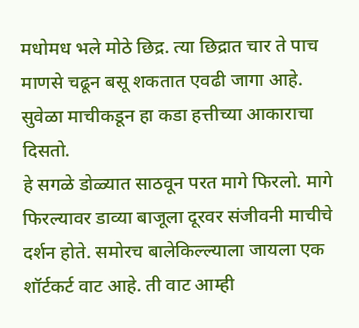मधोमध भले मोठे छिद्र. त्या छिद्रात चार ते पाच माणसे चढून बसू शकतात एवढी जागा आहे. सुवेळा माचीकडून हा कडा हत्तीच्या आकाराचा दिसतो.
हे सगळे डोळ्यात साठवून परत मागे फिरलो. मागे फिरल्यावर डाव्या बाजूला दूरवर संजीवनी माचीचे दर्शन होते. समोरच बालेकिल्ल्याला जायला एक शॉर्टकर्ट वाट आहे. ती वाट आम्ही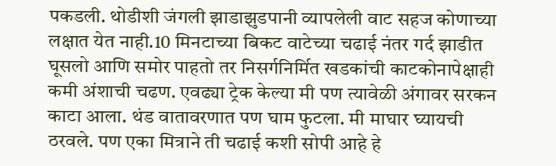पकडली. थोडीशी जंगली झाडाझुडपानी व्यापलेली वाट सहज कोणाच्या लक्षात येत नाही.10 मिनटाच्या बिकट वाटेच्या चढाई नंतर गर्द झाडीत घूसलो आणि समोर पाहतो तर निसर्गनिर्मित खडकांची काटकोनापेक्षाही कमी अंशाची चढण. एवढ्या ट्रेक केल्या मी पण त्यावेळी अंगावर सरकन काटा आला. थंड वातावरणात पण घाम फुटला. मी माघार घ्यायची ठरवले. पण एका मित्राने ती चढाई कशी सोपी आहे हे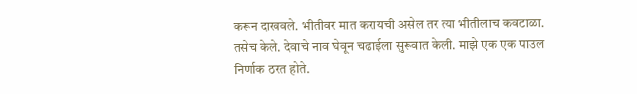करून दाखवले. भीतीवर मात करायची असेल तर त्या भीतीलाच कवटाळा. तसेच केले. देवाचे नाव घेवून चढाईला सुरूवात केली. माझे एक एक पाउल निर्णाक ठरत होते.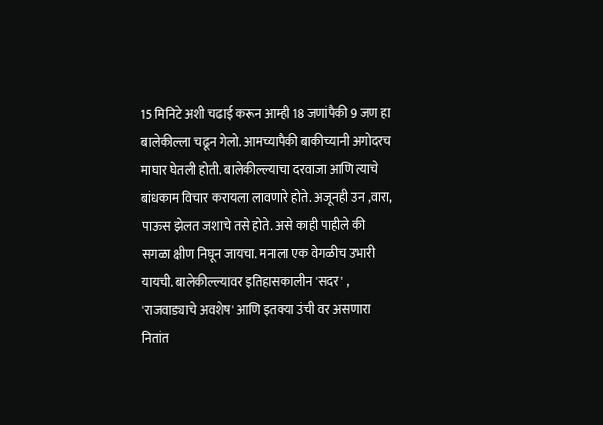15 मिनिटे अशी चढाई करून आम्ही 18 जणांपैकी 9 जण हा बालेकील्ला चढून गेलो. आमच्यापैकी बाकीच्यानी अगोदरच माघार घेतली होती. बालेकील्ल्याचा दरवाजा आणि त्याचे बांधकाम विचार करायला लावणारे होते. अजूनही उन ,वारा, पाऊस झेलत जशाचे तसे होते. असे काही पाहीले की सगळा क्षीण निघून जायचा. मनाला एक वेगळीच उभारी यायची. बालेकील्ल्यावर इतिहासकालीन 'सदर' , 'राजवाड्याचे अवशेष' आणि इतक्या उंची वर असणारा नितांत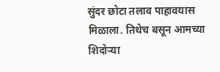सुंदर छोटा तलाव पाहावयास मिळाला. तिथेच बसून आमच्या शिदोऱ्या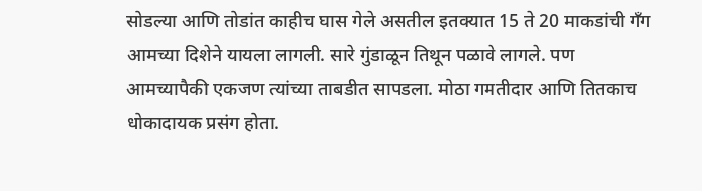सोडल्या आणि तोडांत काहीच घास गेले असतील इतक्यात 15 ते 20 माकडांची गँग आमच्या दिशेने यायला लागली. सारे गुंडाळून तिथून पळावे लागले. पण आमच्यापैकी एकजण त्यांच्या ताबडीत सापडला. मोठा गमतीदार आणि तितकाच धोकादायक प्रसंग होता.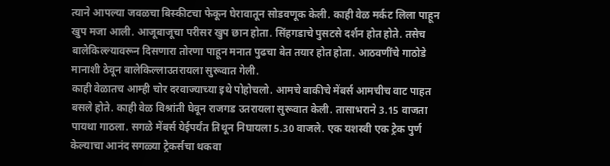त्याने आपल्या जवळचा बिस्कीटचा फेकून घेरावातून सोडवणूक केली. काही वेळ मर्कट लिला पाहून खुप मजा आली. आजूबाजूचा परीसर खुप छान होता. सिंहगडाचे पुसटसे दर्शन होत होते. तसेच बालेकिल्ल्यावरून दिसणारा तोरणा पाहून मनात पुढचा बेत तयार होत होता. आठवणींचे गाठोडे मानाशी ठेवून बालेकिल्लाउतरायला सुरूवात गेली.
काही वेळातच आम्ही चोर दरवाज्याच्या इथे पोहोचलो. आमचे बाकीचे मेंबर्स आमचीच वाट पाहत बसले होते. काही वेळ विश्रांती घेवून राजगड उतरायला सुरूवात केली. तासाभराने 3.15 वाजता पायथा गाठला. सगळे मेंबर्स येईपर्यंत तिथून निघायला 5.30 वाजले. एक यशस्वी एक ट्रेक पुर्ण केल्याचा आनंद सगळ्या ट्रेकर्सचा थकवा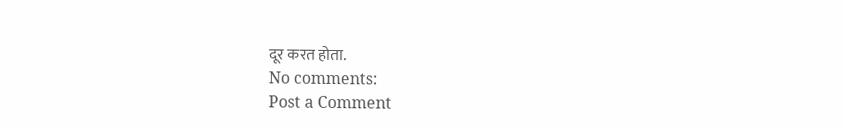दूर करत होता.
No comments:
Post a Comment